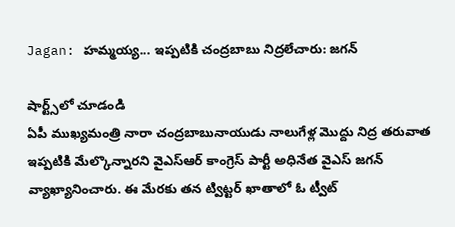Jagan: హమ్మయ్య... ఇప్పటికి చంద్రబాబు నిద్రలేచారు: జగన్

షార్ట్స్‌లో చూడండి
ఏపీ ముఖ్యమంత్రి నారా చంద్రబాబునాయుడు నాలుగేళ్ల మొద్దు నిద్ర తరువాత ఇప్పటికి మేల్కొన్నారని వైఎస్ఆర్ కాంగ్రెస్ పార్టీ అధినేత వైఎస్ జగన్ వ్యాఖ్యానించారు. ఈ మేరకు తన ట్విట్టర్ ఖాతాలో ఓ ట్వీట్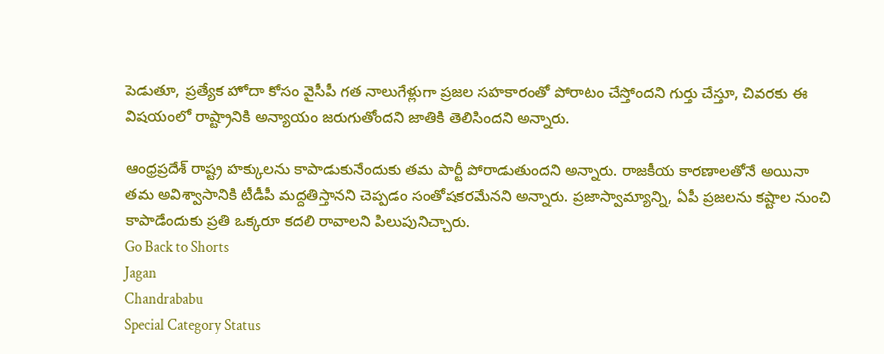పెడుతూ, ప్రత్యేక హోదా కోసం వైసీపీ గత నాలుగేళ్లుగా ప్రజల సహకారంతో పోరాటం చేస్తోందని గుర్తు చేస్తూ, చివరకు ఈ విషయంలో రాష్ట్రానికి అన్యాయం జరుగుతోందని జాతికి తెలిసిందని అన్నారు.

ఆంధ్రప్రదేశ్ రాష్ట్ర హక్కులను కాపాడుకునేందుకు తమ పార్టీ పోరాడుతుందని అన్నారు. రాజకీయ కారణాలతోనే అయినా తమ అవిశ్వాసానికి టీడీపీ మద్దతిస్తానని చెప్పడం సంతోషకరమేనని అన్నారు. ప్రజాస్వామ్యాన్ని, ఏపీ ప్రజలను కష్టాల నుంచి కాపాడేందుకు ప్రతి ఒక్కరూ కదలి రావాలని పిలుపునిచ్చారు.
Go Back to Shorts
Jagan
Chandrababu
Special Category Status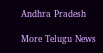Andhra Pradesh

More Telugu News